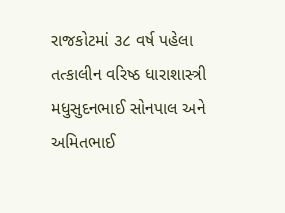રાજકોટમાં ૩૮ વર્ષ પહેલા તત્કાલીન વરિષ્ઠ ધારાશાસ્ત્રી મધુસુદનભાઈ સોનપાલ અને અમિતભાઈ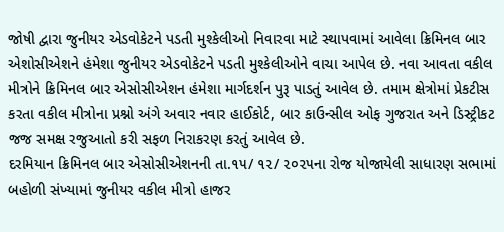જોષી દ્વારા જુનીયર એડવોકેટને પડતી મુશ્કેલીઓ નિવારવા માટે સ્થાપવામાં આવેલા ક્રિમિનલ બાર એશોસીએશને હંમેશા જુનીયર એડવોકેટને પડતી મુશ્કેલીઓને વાચા આપેલ છે. નવા આવતા વકીલ મીત્રોને ક્રિમિનલ બાર એસોસીએશન હંમેશા માર્ગદર્શન પુરૂ પાડતું આવેલ છે. તમામ ક્ષેત્રોમાં પ્રેકટીસ કરતા વકીલ મીત્રોના પ્રશ્નો અંગે અવાર નવાર હાઈકોર્ટ, બાર કાઉન્સીલ ઓફ ગુજરાત અને ડિસ્ટ્રીકટ જજ સમક્ષ રજુઆતો કરી સફળ નિરાકરણ કરતું આવેલ છે.
દરમિયાન ક્રિમિનલ બાર એસોસીએશનની તા.૧૫/ ૧૨/ ૨૦૨૫ના રોજ યોજાયેલી સાધારણ સભામાં બહોળી સંખ્યામાં જુનીયર વકીલ મીત્રો હાજર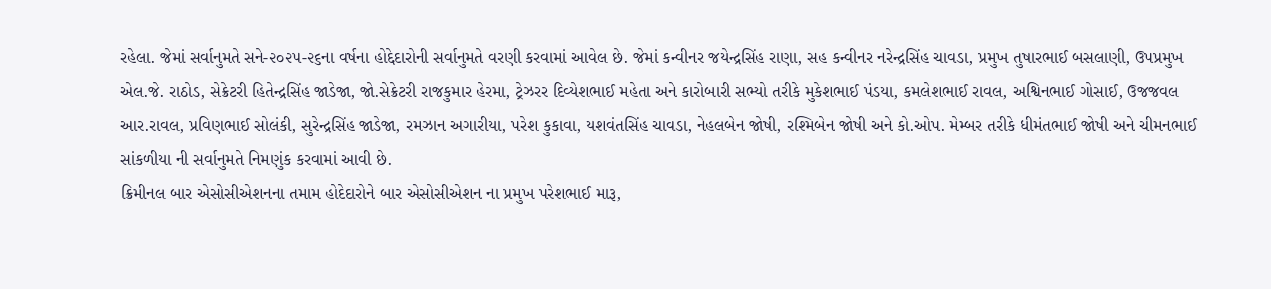રહેલા. જેમાં સર્વાનુમતે સને-૨૦૨૫-૨૬ના વર્ષના હોદ્દેદારોની સર્વાનુમતે વરણી કરવામાં આવેલ છે. જેમાં કન્વીનર જયેન્દ્રસિંહ રાણા, સહ કન્વીનર નરેન્દ્રસિંહ ચાવડા, પ્રમુખ તુષારભાઈ બસલાણી, ઉપપ્રમુખ એલ.જે. રાઠોડ, સેક્રેટરી હિતેન્દ્રસિંહ જાડેજા, જો.સેક્રેટરી રાજકુમાર હેરમા, ટ્રેઝરર દિવ્યેશભાઈ મહેતા અને કારોબારી સભ્યો તરીકે મુકેશભાઈ પંડયા, કમલેશભાઈ રાવલ, અશ્વિનભાઈ ગોસાઈ, ઉજજવલ આર.રાવલ, પ્રવિણભાઈ સોલંકી, સુરેન્દ્રસિંહ જાડેજા, રમઝાન અગારીયા, પરેશ કુકાવા, યશવંતસિંહ ચાવડા, નેહલબેન જોષી, રશ્મિબેન જોષી અને કો.ઓપ. મેમ્બર તરીકે ધીમંતભાઈ જોષી અને ચીમનભાઈ સાંકળીયા ની સર્વાનુમતે નિમણુંક કરવામાં આવી છે.
ક્રિમીનલ બાર એસોસીએશનના તમામ હોદેદારોને બાર એસોસીએશન ના પ્રમુખ પરેશભાઈ મારૂ,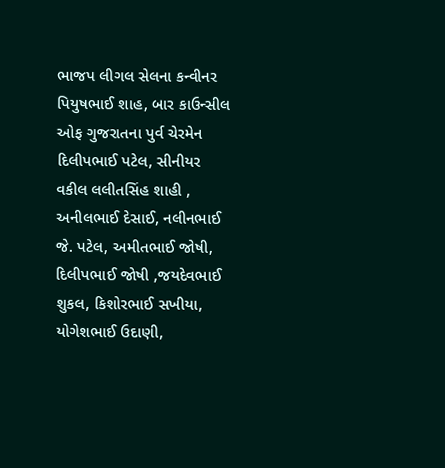ભાજપ લીગલ સેલના કન્વીનર પિયુષભાઈ શાહ, બાર કાઉન્સીલ ઓફ ગુજરાતના પુર્વ ચેરમેન દિલીપભાઈ પટેલ, સીનીયર વકીલ લલીતસિંહ શાહી , અનીલભાઈ દેસાઈ, નલીનભાઈ જે. પટેલ, અમીતભાઈ જોષી, દિલીપભાઈ જોષી ,જયદેવભાઈ શુકલ, કિશોરભાઈ સખીયા, યોગેશભાઈ ઉદાણી,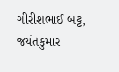ગીરીશભાઈ બટ્ટ, જયંતકુમાર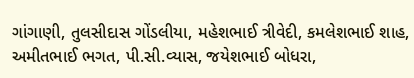ગાંગાણી, તુલસીદાસ ગોંડલીયા, મહેશભાઈ ત્રીવેદી, કમલેશભાઈ શાહ, અમીતભાઈ ભગત, પી.સી.વ્યાસ, જયેશભાઈ બોધરા,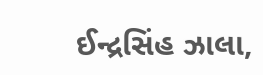ઈન્દ્રસિંહ ઝાલા,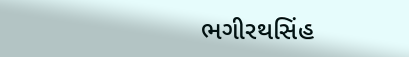ભગીરથસિંહ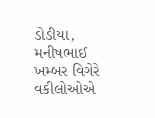ડોડીયા, મનીષભાઈ ખમ્બર વિગેરે વકીલોઓએ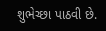શુભેચ્છા પાઠવી છે.